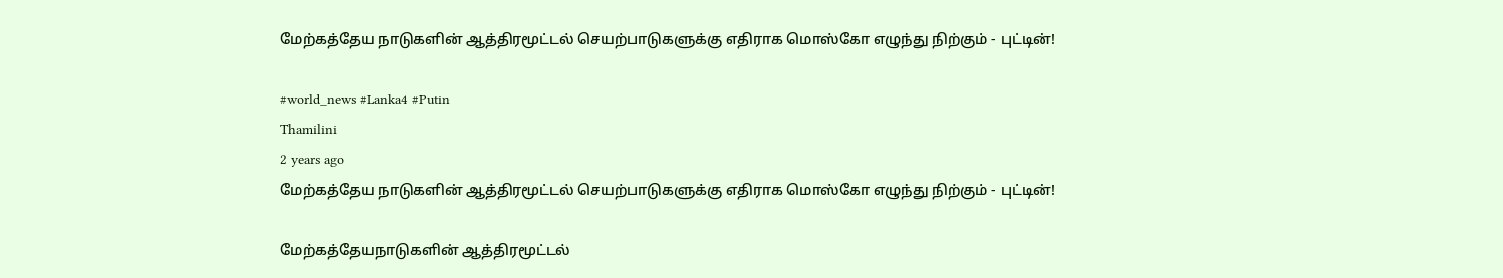மேற்கத்தேய நாடுகளின் ஆத்திரமூட்டல் செயற்பாடுகளுக்கு எதிராக மொஸ்கோ எழுந்து நிற்கும் - புட்டின்!

#world_news #Lanka4 #Putin
Thamilini
2 years ago
மேற்கத்தேய நாடுகளின் ஆத்திரமூட்டல் செயற்பாடுகளுக்கு எதிராக மொஸ்கோ எழுந்து நிற்கும் - புட்டின்!

மேற்கத்தேயநாடுகளின் ஆத்திரமூட்டல்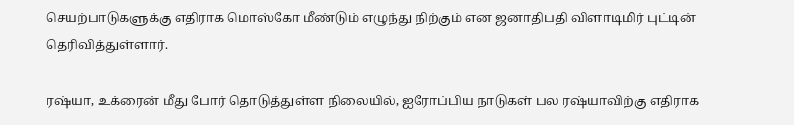செயற்பாடுகளுக்கு எதிராக மொஸ்கோ மீண்டும் எழுந்து நிற்கும் என ஜனாதிபதி விளாடிமிர் புட்டின் தெரிவித்துள்ளார்.

ரஷ்யா, உக்ரைன் மீது போர் தொடுத்துள்ள நிலையில், ஐரோப்பிய நாடுகள் பல ரஷ்யாவிற்கு எதிராக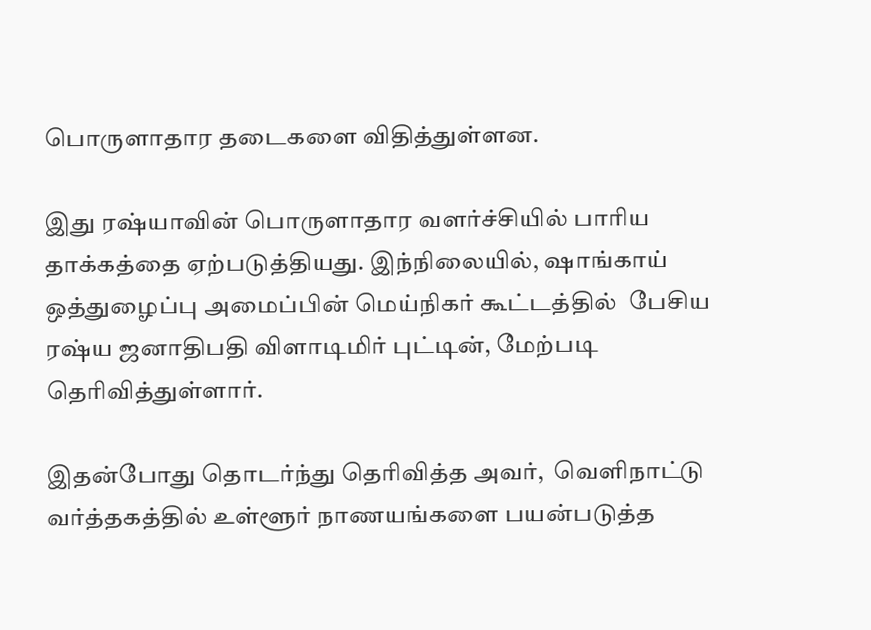பொருளாதார தடைகளை விதித்துள்ளன.

இது ரஷ்யாவின் பொருளாதார வளர்ச்சியில் பாரிய தாக்கத்தை ஏற்படுத்தியது. இந்நிலையில், ஷாங்காய் ஒத்துழைப்பு அமைப்பின் மெய்நிகர் கூட்டத்தில்  பேசிய ரஷ்ய ஜனாதிபதி விளாடிமிர் புட்டின், மேற்படி தெரிவித்துள்ளார்.

இதன்போது தொடர்ந்து தெரிவித்த அவர்,  வெளிநாட்டு வர்த்தகத்தில் உள்ளூர் நாணயங்களை பயன்படுத்த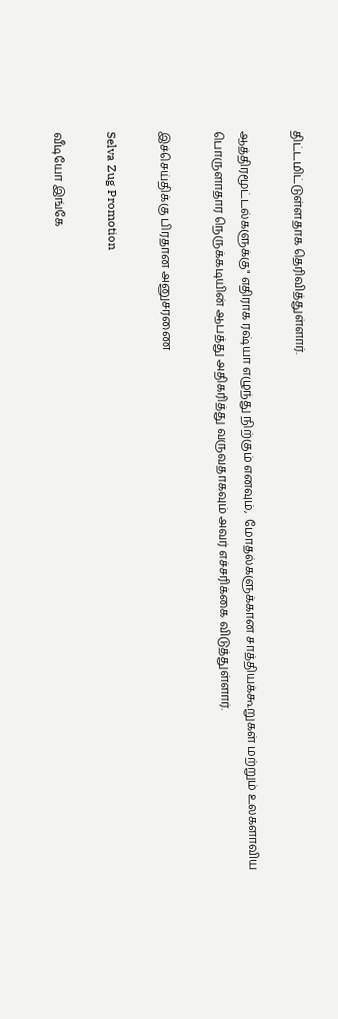திட்டமிட்டுள்ளதாக தெரிவித்துள்ளார்.

ஆத்திரமூட்டல்களுக்கு" எதிராக ரஷ்யா எழுந்து நிற்கும் எனவும்,  மோதல்களுக்கான சாத்தியக்கூறுகள் மற்றும் உலகளாவிய பொருளாதார நெருக்கடியின் ஆபத்து அதிகரித்து வருவதாகவும் அவர் எச்சரிக்கை விடுத்துள்ளார்.

இச்செய்திக்கு பிரதான அனுசரணை

Selva Zug Promotion

வீடியோ இங்கே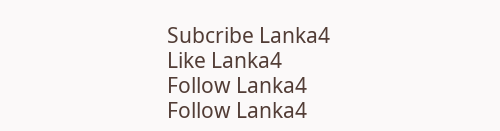Subcribe Lanka4
Like Lanka4
Follow Lanka4
Follow Lanka4